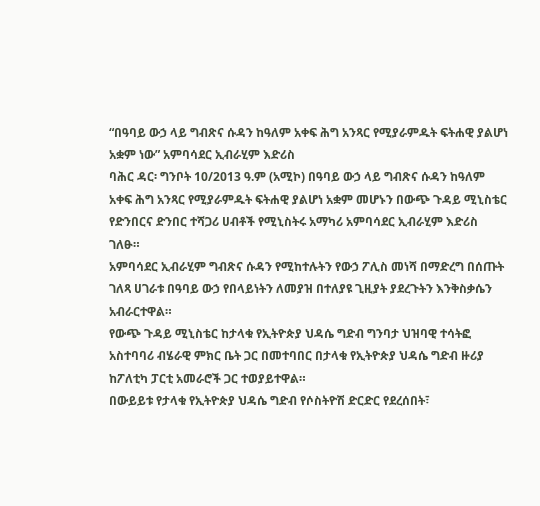“በዓባይ ውኃ ላይ ግብጽና ሱዳን ከዓለም አቀፍ ሕግ አንጻር የሚያራምዱት ፍትሐዊ ያልሆነ አቋም ነው” አምባሳደር ኢብራሂም እድሪስ
ባሕር ዳር፡ ግንቦት 10/2013 ዓ.ም (አሚኮ) በዓባይ ውኃ ላይ ግብጽና ሱዳን ከዓለም አቀፍ ሕግ አንጻር የሚያራምዱት ፍትሐዊ ያልሆነ አቋም መሆኑን በውጭ ጉዳይ ሚኒስቴር የድንበርና ድንበር ተሻጋሪ ሀብቶች የሚኒስትሩ አማካሪ አምባሳደር ኢብራሂም እድሪስ ገለፁ።
አምባሳደር ኢብራሂም ግብጽና ሱዳን የሚከተሉትን የውኃ ፖሊስ መነሻ በማድረግ በሰጡት ገለጻ ሀገራቱ በዓባይ ውኃ የበላይነትን ለመያዝ በተለያዩ ጊዚያት ያደረጉትን እንቅስቃሴን አብራርተዋል።
የውጭ ጉዳይ ሚኒስቴር ከታላቁ የኢትዮጵያ ህዳሴ ግድብ ግንባታ ህዝባዊ ተሳትፎ አስተባባሪ ብሄራዊ ምክር ቤት ጋር በመተባበር በታላቁ የኢትዮጵያ ህዳሴ ግድብ ዙሪያ ከፖለቲካ ፓርቲ አመራሮች ጋር ተወያይተዋል።
በውይይቱ የታላቁ የኢትዮጵያ ህዳሴ ግድብ የሶስትዮሽ ድርድር የደረሰበት፣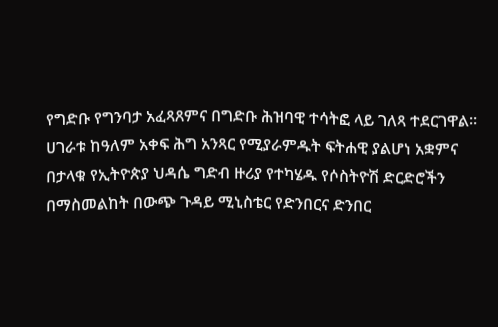የግድቡ የግንባታ አፈጻጸምና በግድቡ ሕዝባዊ ተሳትፎ ላይ ገለጻ ተደርገዋል።
ሀገራቱ ከዓለም አቀፍ ሕግ አንጻር የሚያራምዱት ፍትሐዊ ያልሆነ አቋምና በታላቁ የኢትዮጵያ ህዳሴ ግድብ ዙሪያ የተካሄዱ የሶስትዮሽ ድርድሮችን በማስመልከት በውጭ ጉዳይ ሚኒስቴር የድንበርና ድንበር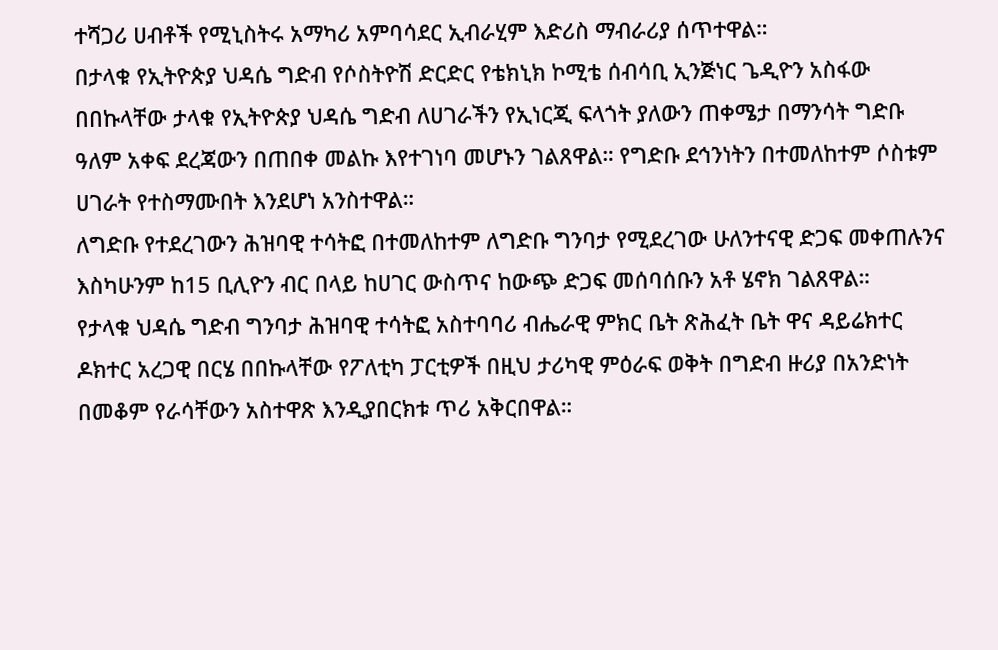ተሻጋሪ ሀብቶች የሚኒስትሩ አማካሪ አምባሳደር ኢብራሂም እድሪስ ማብራሪያ ሰጥተዋል።
በታላቁ የኢትዮጵያ ህዳሴ ግድብ የሶስትዮሽ ድርድር የቴክኒክ ኮሚቴ ሰብሳቢ ኢንጅነር ጌዲዮን አስፋው በበኩላቸው ታላቁ የኢትዮጵያ ህዳሴ ግድብ ለሀገራችን የኢነርጂ ፍላጎት ያለውን ጠቀሜታ በማንሳት ግድቡ ዓለም አቀፍ ደረጃውን በጠበቀ መልኩ እየተገነባ መሆኑን ገልጸዋል። የግድቡ ደኅንነትን በተመለከተም ሶስቱም ሀገራት የተስማሙበት እንደሆነ አንስተዋል።
ለግድቡ የተደረገውን ሕዝባዊ ተሳትፎ በተመለከተም ለግድቡ ግንባታ የሚደረገው ሁለንተናዊ ድጋፍ መቀጠሉንና እስካሁንም ከ15 ቢሊዮን ብር በላይ ከሀገር ውስጥና ከውጭ ድጋፍ መሰባሰቡን አቶ ሄኖክ ገልጸዋል።
የታላቁ ህዳሴ ግድብ ግንባታ ሕዝባዊ ተሳትፎ አስተባባሪ ብሔራዊ ምክር ቤት ጽሕፈት ቤት ዋና ዳይሬክተር ዶክተር አረጋዊ በርሄ በበኩላቸው የፖለቲካ ፓርቲዎች በዚህ ታሪካዊ ምዕራፍ ወቅት በግድብ ዙሪያ በአንድነት በመቆም የራሳቸውን አስተዋጽ እንዲያበርክቱ ጥሪ አቅርበዋል።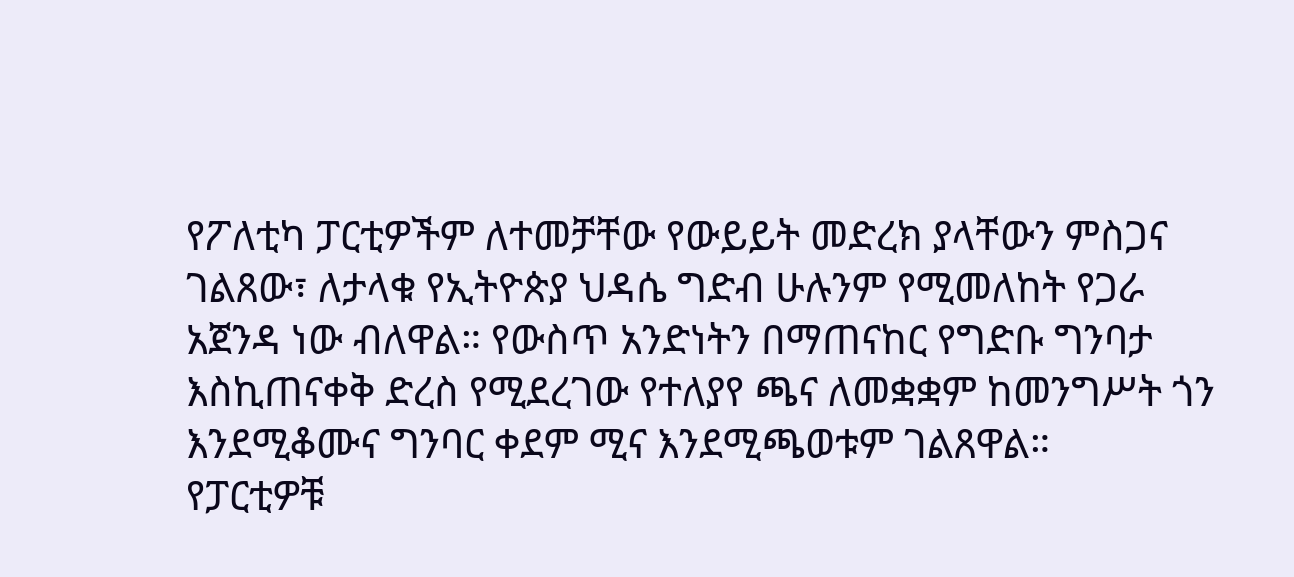የፖለቲካ ፓርቲዎችም ለተመቻቸው የውይይት መድረክ ያላቸውን ምስጋና ገልጸው፣ ለታላቁ የኢትዮጵያ ህዳሴ ግድብ ሁሉንም የሚመለከት የጋራ አጀንዳ ነው ብለዋል። የውስጥ አንድነትን በማጠናከር የግድቡ ግንባታ እስኪጠናቀቅ ድረስ የሚደረገው የተለያየ ጫና ለመቋቋም ከመንግሥት ጎን እንደሚቆሙና ግንባር ቀደም ሚና እንደሚጫወቱም ገልጸዋል።
የፓርቲዎቹ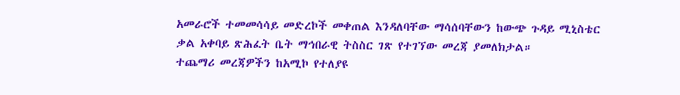አመራሮች ተመመሳሳይ መድረኮች መቀጠል እንዳለባቸው ማሳሰባቸውን ከውጭ ጉዳይ ሚኒስቴር ቃል አቀባይ ጽሕፈት ቤት ማኅበራዊ ትስስር ገጽ የተገኘው መረጃ ያመለክታል።
ተጨማሪ መረጃዎችን ከአሚኮ የተለያዩ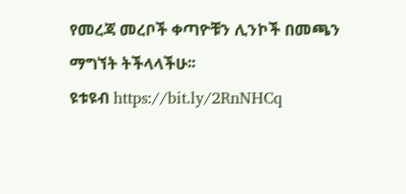የመረጃ መረቦች ቀጣዮቹን ሊንኮች በመጫን ማግኘት ትችላላችሁ፡፡
ዩቱዩብ https://bit.ly/2RnNHCq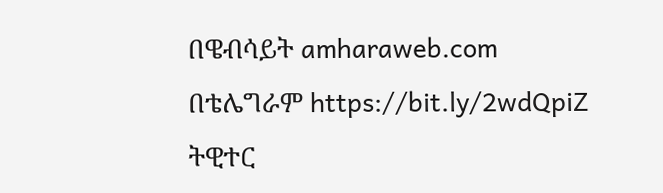በዌብሳይት amharaweb.com
በቴሌግራም https://bit.ly/2wdQpiZ
ትዊተር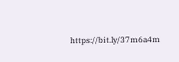https://bit.ly/37m6a4m